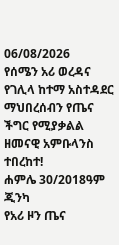06/08/2026
የሰሜን አሪ ወረዳና የገሊላ ከተማ አስተዳደር ማህበረሰብን የጤና ችግር የሚያቃልል ዘመናዊ አምቡላንስ ተበረከተ!
ሐምሌ 30/2018ዓም ጂንካ
የአሪ ዞን ጤና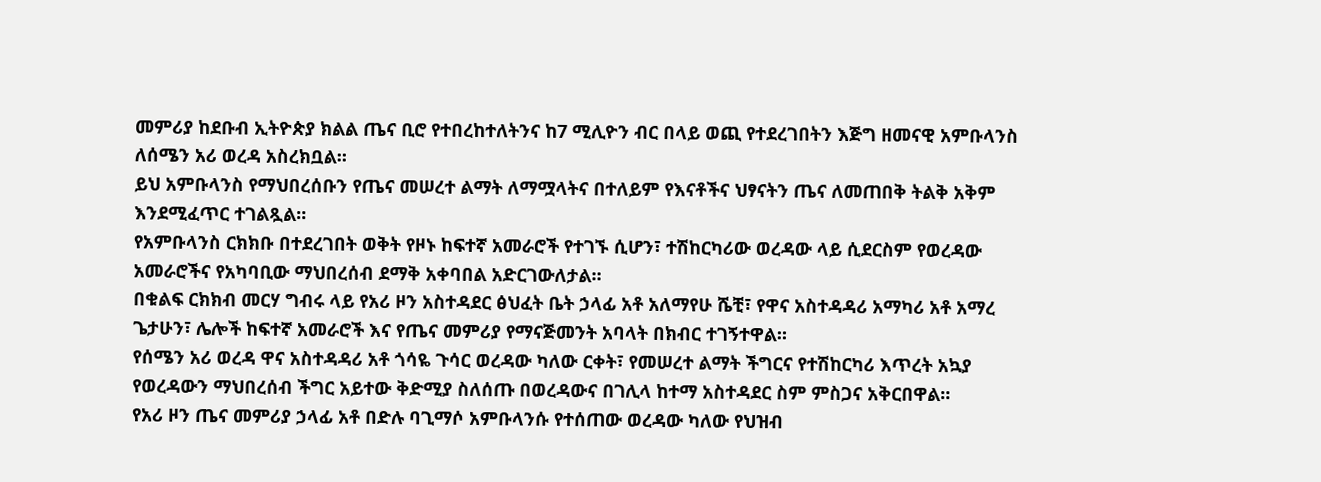መምሪያ ከደቡብ ኢትዮጵያ ክልል ጤና ቢሮ የተበረከተለትንና ከ7 ሚሊዮን ብር በላይ ወጪ የተደረገበትን እጅግ ዘመናዊ አምቡላንስ ለሰሜን አሪ ወረዳ አስረክቧል።
ይህ አምቡላንስ የማህበረሰቡን የጤና መሠረተ ልማት ለማሟላትና በተለይም የእናቶችና ህፃናትን ጤና ለመጠበቅ ትልቅ አቅም እንደሚፈጥር ተገልጿል።
የአምቡላንስ ርክክቡ በተደረገበት ወቅት የዞኑ ከፍተኛ አመራሮች የተገኙ ሲሆን፣ ተሽከርካሪው ወረዳው ላይ ሲደርስም የወረዳው አመራሮችና የአካባቢው ማህበረሰብ ደማቅ አቀባበል አድርገውለታል።
በቁልፍ ርክክብ መርሃ ግብሩ ላይ የአሪ ዞን አስተዳደር ፅህፈት ቤት ኃላፊ አቶ አለማየሁ ሼቺ፣ የዋና አስተዳዳሪ አማካሪ አቶ አማረ ጌታሁን፣ ሌሎች ከፍተኛ አመራሮች እና የጤና መምሪያ የማናጅመንት አባላት በክብር ተገኝተዋል።
የሰሜን አሪ ወረዳ ዋና አስተዳዳሪ አቶ ጎሳዬ ጉሳር ወረዳው ካለው ርቀት፣ የመሠረተ ልማት ችግርና የተሽከርካሪ እጥረት አኳያ የወረዳውን ማህበረሰብ ችግር አይተው ቅድሚያ ስለሰጡ በወረዳውና በገሊላ ከተማ አስተዳደር ስም ምስጋና አቅርበዋል።
የአሪ ዞን ጤና መምሪያ ኃላፊ አቶ በድሉ ባጊማሶ አምቡላንሱ የተሰጠው ወረዳው ካለው የህዝብ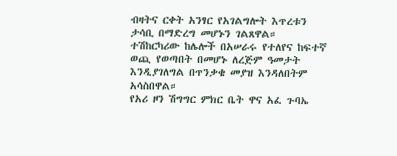ብዛትና ርቀት አንፃር የአገልግሎት እጥረቱን ታሳቢ በማድረግ መሆኑን ገልጸዋል።
ተሽከርካሪው ከሌሎች በአሠራሩ የተለየና ከፍተኛ ወጪ የወጣበት በመሆኑ ለረጅም ዓመታት እንዲያገለግል በጥንቃቄ መያዝ እንዳለበትም አሳስበዋል።
የአሪ ዞን ሽግግር ምክር ቤት ዋና አፈ ጉባኤ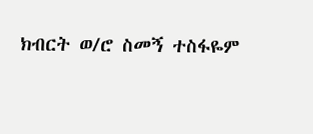ክብርት ወ/ሮ ስመኝ ተስፋዬም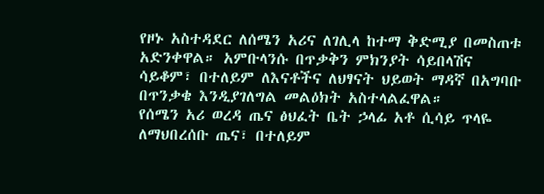የዞኑ አስተዳደር ለሰሜን አሪና ለገሊላ ከተማ ቅድሚያ በመስጠቱ አድንቀዋል። አምቡላንሱ በጥቃቅን ምክንያት ሳይበላሽና ሳይቆም፣ በተለይም ለእናቶችና ለህፃናት ህይወት ማዳኛ በአግባቡ በጥንቃቄ እንዲያገለግል መልዕክት አስተላልፈዋል።
የሰሜን አሪ ወረዳ ጤና ፅህፈት ቤት ኃላፊ አቶ ሲሳይ ጥላዬ ለማህበረሰቡ ጤና፣ በተለይም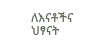ለእናቶችና ህፃናት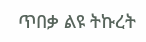ጥበቃ ልዩ ትኩረት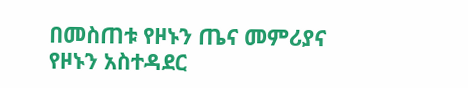በመስጠቱ የዞኑን ጤና መምሪያና የዞኑን አስተዳደር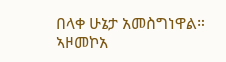በላቀ ሁኔታ አመስግነዋል።
ኣዞመኮአ